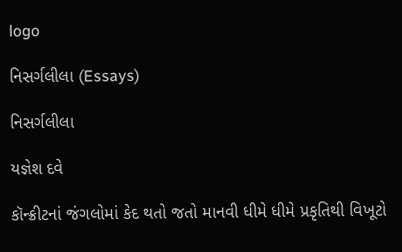logo

નિસર્ગલીલા (Essays)

નિસર્ગલીલા

યજ્ઞેશ દવે

કૉન્ક્રીટનાં જંગલોમાં કેદ થતો જતો માનવી ધીમે ધીમે પ્રકૃતિથી વિખૂટો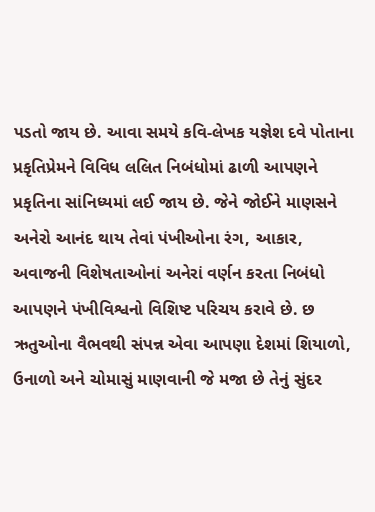પડતો જાય છે. આવા સમયે કવિ-લેખક યજ્ઞેશ દવે પોતાના પ્રકૃતિપ્રેમને વિવિધ લલિત નિબંધોમાં ઢાળી આપણને પ્રકૃતિના સાંનિધ્યમાં લઈ જાય છે. જેને જોઈને માણસને અનેરો આનંદ થાય તેવાં પંખીઓના રંગ, આકાર, અવાજની વિશેષતાઓનાં અનેરાં વર્ણન કરતા નિબંધો આપણને પંખીવિશ્વનો વિશિષ્ટ પરિચય કરાવે છે. છ ઋતુઓના વૈભવથી સંપન્ન એવા આપણા દેશમાં શિયાળો, ઉનાળો અને ચોમાસું માણવાની જે મજા છે તેનું સુંદર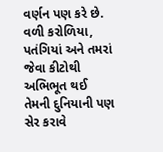વર્ણન પણ કરે છે. વળી કરોળિયા, પતંગિયાં અને તમરાં જેવા કીટોથી અભિભૂત થઈ તેમની દુનિયાની પણ સેર કરાવે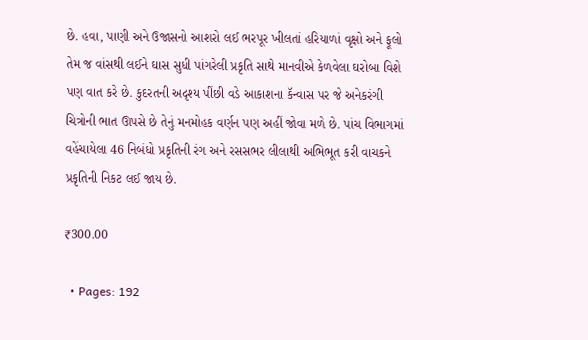છે. હવા, પાણી અને ઉજાસનો આશરો લઈ ભરપૂર ખીલતાં હરિયાળાં વૃક્ષો અને ફૂલો તેમ જ વાંસથી લઈને ઘાસ સુધી પાંગરેલી પ્રકૃતિ સાથે માનવીએ કેળવેલા ઘરોબા વિશે પણ વાત કરે છે. કુદરતની અદૃશ્ય પીંછી વડે આકાશના કૅન્વાસ પર જે અનેકરંગી ચિત્રોની ભાત ઊપસે છે તેનું મનમોહક વર્ણન પણ અહીં જોવા મળે છે. પાંચ વિભાગમાં વહેંચાયેલા 46 નિબંધો પ્રકૃતિની રંગ અને રસસભર લીલાથી અભિભૂત કરી વાચકને પ્રકૃતિની નિકટ લઈ જાય છે.

₹300.00

  • Pages: 192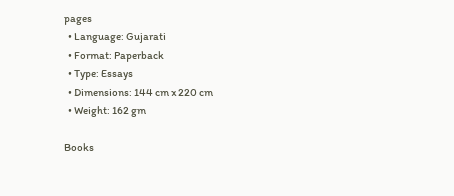pages
  • Language: Gujarati
  • Format: Paperback
  • Type: Essays
  • Dimensions: 144 cm x 220 cm
  • Weight: 162 gm

Books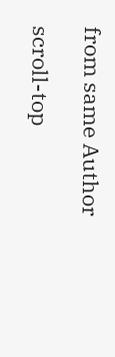from same Author

scroll-top